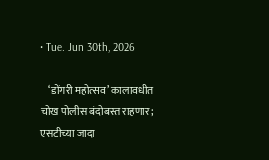• Tue. Jun 30th, 2026

    ‘डोंगरी महोत्सव’ कालावधीत चोख पोलीस बंदोबस्त राहणार; एसटीच्या जादा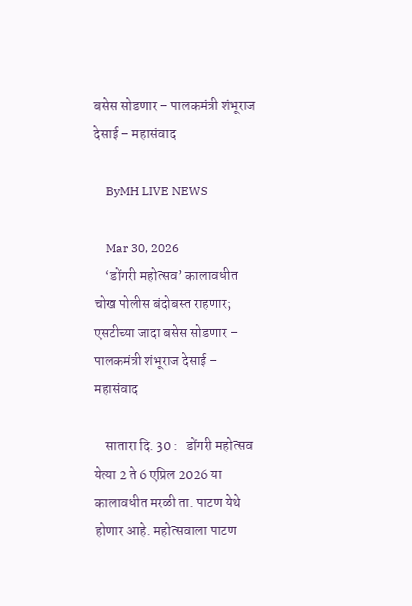बसेस सोडणार – पालकमंत्री शंभूराज देसाई – महासंवाद

    ByMH LIVE NEWS

    Mar 30, 2026
    ‘डोंगरी महोत्सव’ कालावधीत चोख पोलीस बंदोबस्त राहणार; एसटीच्या जादा बसेस सोडणार – पालकमंत्री शंभूराज देसाई – महासंवाद

    सातारा दि. 30 :   डोंगरी महोत्सव येत्या 2 ते 6 एप्रिल 2026 या कालावधीत मरळी ता. पाटण येथे होणार आहे. महोत्सवाला पाटण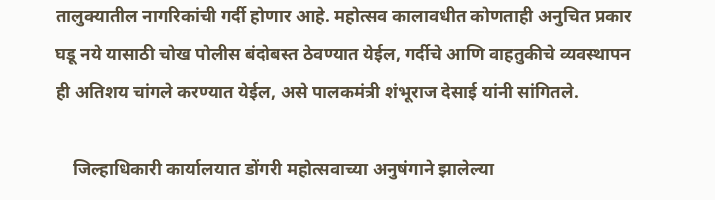तालुक्यातील नागरिकांची गर्दी होणार आहे. महोत्सव कालावधीत कोणताही अनुचित प्रकार घडू नये यासाठी चोख पोलीस बंदोबस्त ठेवण्यात येईल, गर्दीचे आणि वाहतुकीचे व्यवस्थापन ही अतिशय चांगले करण्यात येईल, असे पालकमंत्री शंभूराज देसाई यांनी सांगितले.

    जिल्हाधिकारी कार्यालयात डोंगरी महोत्सवाच्या अनुषंगाने झालेल्या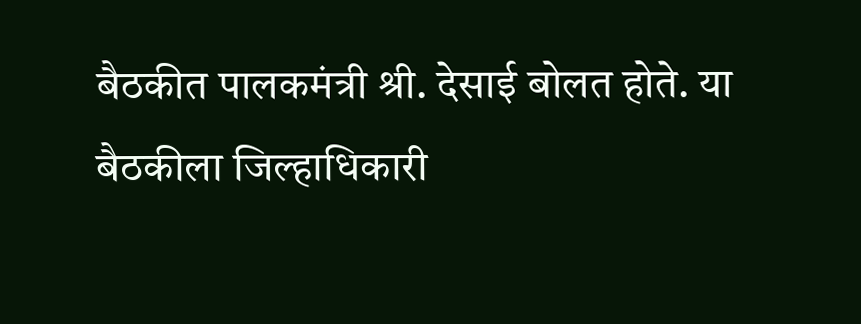बैठकीत पालकमंत्री श्री. देसाई बोलत होते. या बैठकीला जिल्हाधिकारी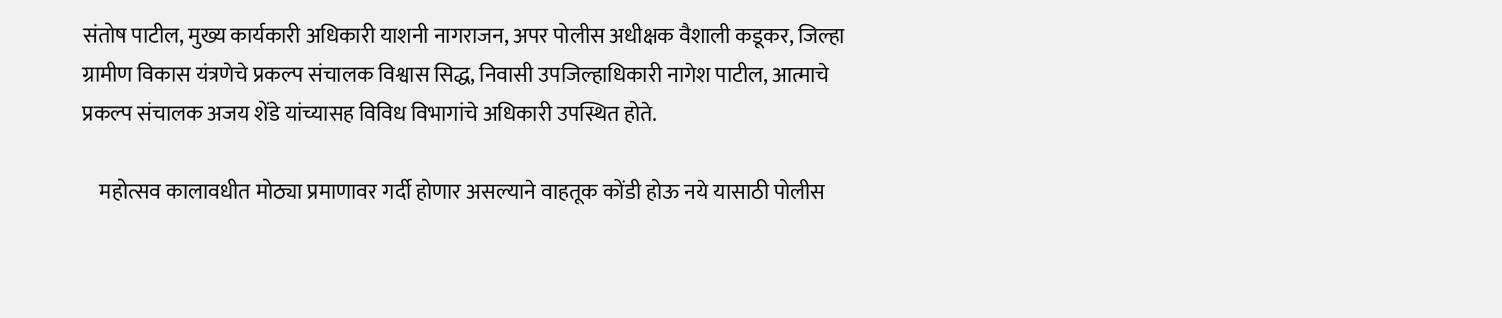संतोष पाटील, मुख्य कार्यकारी अधिकारी याशनी नागराजन, अपर पोलीस अधीक्षक वैशाली कडूकर, जिल्हा ग्रामीण विकास यंत्रणेचे प्रकल्प संचालक विश्वास सिद्ध, निवासी उपजिल्हाधिकारी नागेश पाटील, आत्माचे प्रकल्प संचालक अजय शेंडे यांच्यासह विविध विभागांचे अधिकारी उपस्थित होते.

    महोत्सव कालावधीत मोठ्या प्रमाणावर गर्दी होणार असल्याने वाहतूक कोंडी होऊ नये यासाठी पोलीस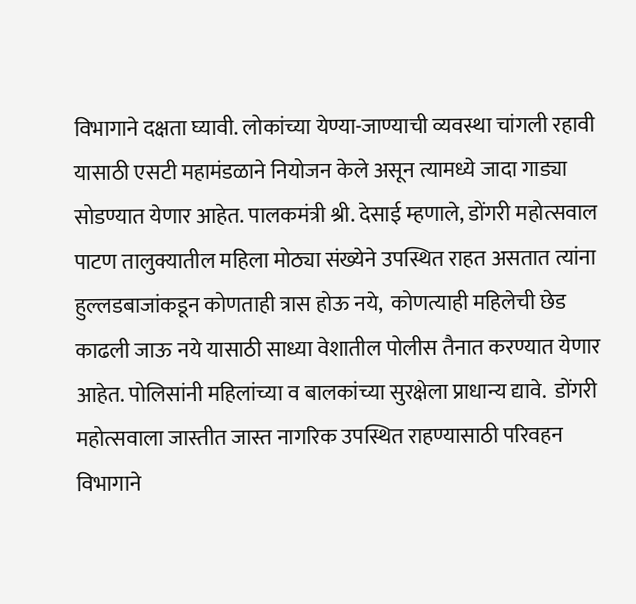विभागाने दक्षता घ्यावी. लोकांच्या येण्या-जाण्याची व्यवस्था चांगली रहावी यासाठी एसटी महामंडळाने नियोजन केले असून त्यामध्ये जादा गाड्या सोडण्यात येणार आहेत. पालकमंत्री श्री. देसाई म्हणाले, डोंगरी महोत्सवाल पाटण तालुक्यातील महिला मोठ्या संख्येने उपस्थित राहत असतात त्यांना हुल्लडबाजांकडून कोणताही त्रास होऊ नये,  कोणत्याही महिलेची छेड काढली जाऊ नये यासाठी साध्या वेशातील पोलीस तैनात करण्यात येणार आहेत. पोलिसांनी महिलांच्या व बालकांच्या सुरक्षेला प्राधान्य द्यावे.  डोंगरी महोत्सवाला जास्तीत जास्त नागरिक उपस्थित राहण्यासाठी परिवहन विभागाने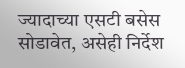ज्यादाच्या एसटी बसेस सोडावेत, असेही निर्देश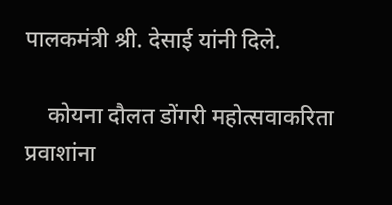पालकमंत्री श्री. देसाई यांनी दिले.

    कोयना दौलत डोंगरी महोत्सवाकरिता प्रवाशांना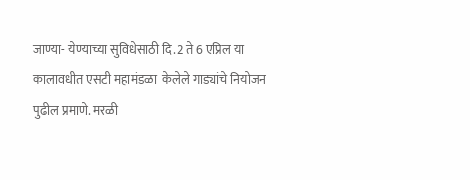जाण्या- येण्याच्या सुविधेसाठी दि.2 ते 6 एप्रिल या कालावधीत एसटी महामंडळा  केलेले गाड्यांचे नियोजन पुढील प्रमाणे. मरळी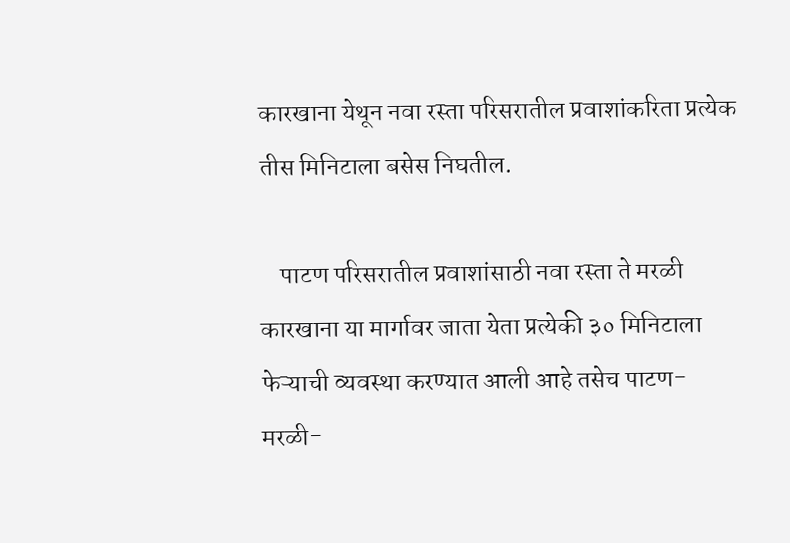कारखाना येथून नवा रस्ता परिसरातील प्रवाशांकरिता प्रत्येक तीस मिनिटाला बसेस निघतील.

    पाटण परिसरातील प्रवाशांसाठी नवा रस्ता ते मरळी कारखाना या मार्गावर जाता येता प्रत्येकी ३० मिनिटाला फेऱ्याची व्यवस्था करण्यात आली आहे तसेच पाटण-मरळी-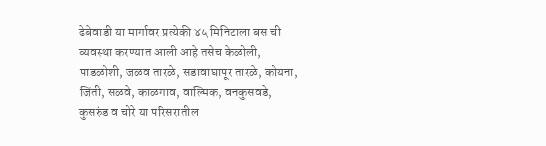ढेबेवाडी या मार्गावर प्रत्येकी ४५ मिनिटाला बस ची व्यवस्था करण्यात आली आहे तसेच केळोली, पाडळोशी, जळव तारळे, सडावाघापूर तारळे, कोयना, जिंती, सळवे, काळगाव, वाल्मिक, वनकुसवडे, कुसरुंड व चोरे या परिसरातील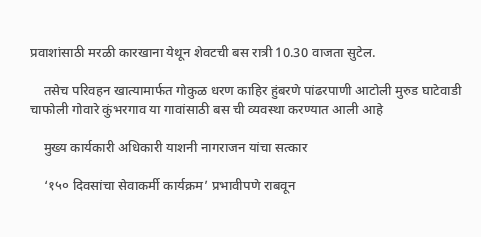प्रवाशांसाठी मरळी कारखाना येथून शेवटची बस रात्री 10.30 वाजता सुटेल.

    तसेच परिवहन खात्यामार्फत गोकुळ धरण काहिर हुंबरणे पांढरपाणी आटोली मुरुड घाटेवाडी चाफोली गोवारे कुंभरगाव या गावांसाठी बस ची व्यवस्था करण्यात आली आहे

    मुख्य कार्यकारी अधिकारी याशनी नागराजन यांचा सत्कार

    ‘१५० दिवसांचा सेवाकर्मी कार्यक्रम’ प्रभावीपणे राबवून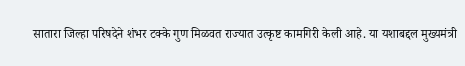सातारा जिल्हा परिषदेने शंभर टक्के गुण मिळवत राज्यात उत्कृष्ट कामगिरी केली आहे. या यशाबद्दल मुख्यमंत्री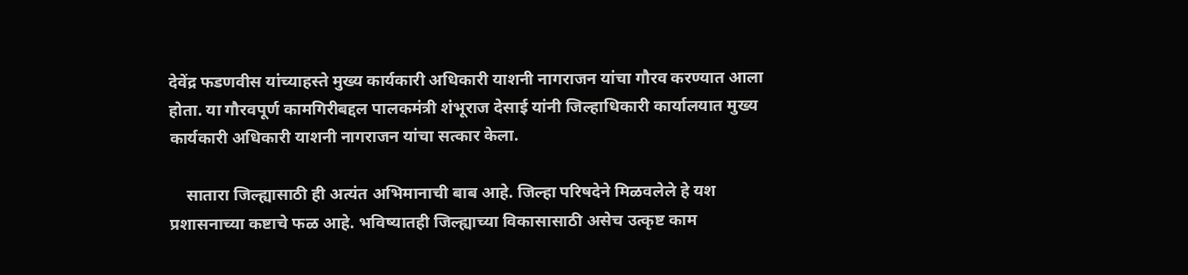देवेंद्र फडणवीस यांच्याहस्ते मुख्य कार्यकारी अधिकारी याशनी नागराजन यांचा गौरव करण्यात आला होता. या गौरवपूर्ण कामगिरीबद्दल पालकमंत्री शंभूराज देसाई यांनी जिल्हाधिकारी कार्यालयात मुख्य कार्यकारी अधिकारी याशनी नागराजन यांचा सत्कार केला.

    सातारा जिल्ह्यासाठी ही अत्यंत अभिमानाची बाब आहे. जिल्हा परिषदेने मिळवलेले हे यश प्रशासनाच्या कष्टाचे फळ आहे. भविष्यातही जिल्ह्याच्या विकासासाठी असेच उत्कृष्ट काम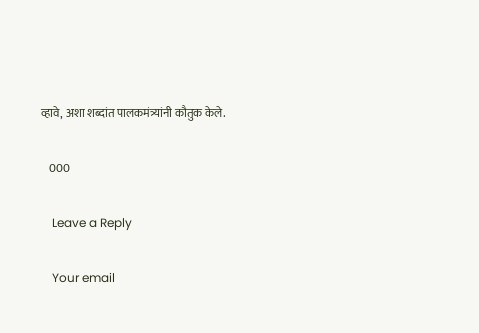व्हावे, अशा शब्दांत पालकमंत्र्यांनी कौतुक केले.

    000

    Leave a Reply

    Your email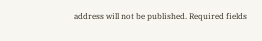address will not be published. Required fields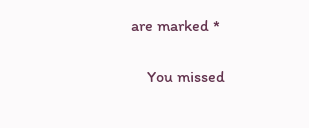are marked *

    You missed